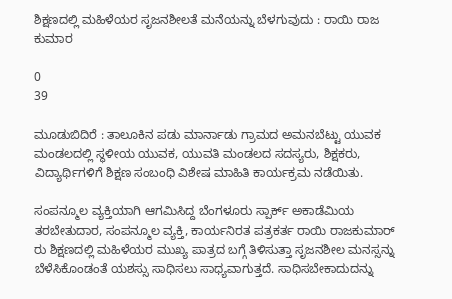ಶಿಕ್ಷಣದಲ್ಲಿ ಮಹಿಳೆಯರ ಸೃಜನಶೀಲತೆ ಮನೆಯನ್ನು ಬೆಳಗುವುದು : ರಾಯಿ ರಾಜ ಕುಮಾರ

0
39

ಮೂಡುಬಿದಿರೆ : ತಾಲೂಕಿನ ಪಡು ಮಾರ್ನಾಡು ಗ್ರಾಮದ ಅಮನಬೆಟ್ಟು ಯುವಕ ಮಂಡಲದಲ್ಲಿ ಸ್ಥಳೀಯ ಯುವಕ, ಯುವತಿ ಮಂಡಲದ ಸದಸ್ಯರು, ಶಿಕ್ಷಕರು, ವಿದ್ಯಾರ್ಥಿಗಳಿಗೆ ಶಿಕ್ಷಣ ಸಂಬಂಧಿ ವಿಶೇಷ ಮಾಹಿತಿ ಕಾರ್ಯಕ್ರಮ ನಡೆಯಿತು.

ಸಂಪನ್ಮೂಲ ವ್ಯಕ್ತಿಯಾಗಿ ಆಗಮಿಸಿದ್ದ ಬೆಂಗಳೂರು ಸ್ಪಾರ್ಕ್ ಅಕಾಡೆಮಿಯ ತರಬೇತುದಾರ, ಸಂಪನ್ಮೂಲ ವ್ಯಕ್ತಿ, ಕಾರ್ಯನಿರತ ಪತ್ರಕರ್ತ ರಾಯಿ ರಾಜಕುಮಾರ್ ರು ಶಿಕ್ಷಣದಲ್ಲಿ ಮಹಿಳೆಯರ ಮುಖ್ಯ ಪಾತ್ರದ ಬಗ್ಗೆ ತಿಳಿಸುತ್ತಾ ಸೃಜನಶೀಲ ಮನಸ್ಸನ್ನು ಬೆಳೆಸಿಕೊಂಡಂತೆ ಯಶಸ್ಸು ಸಾಧಿಸಲು ಸಾಧ್ಯವಾಗುತ್ತದೆ. ಸಾಧಿಸಬೇಕಾದುದನ್ನು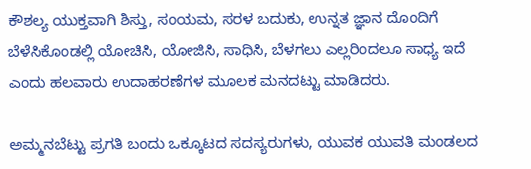ಕೌಶಲ್ಯ ಯುಕ್ತವಾಗಿ ಶಿಸ್ತು, ಸಂಯಮ, ಸರಳ ಬದುಕು, ಉನ್ನತ ಜ್ಞಾನ ದೊಂದಿಗೆ ಬೆಳೆಸಿಕೊಂಡಲ್ಲಿ ಯೋಚಿಸಿ, ಯೋಜಿಸಿ, ಸಾಧಿಸಿ, ಬೆಳಗಲು ಎಲ್ಲರಿಂದಲೂ ಸಾಧ್ಯ ಇದೆ ಎಂದು ಹಲವಾರು ಉದಾಹರಣೆಗಳ ಮೂಲಕ ಮನದಟ್ಟು ಮಾಡಿದರು.

ಅಮ್ಮನಬೆಟ್ಟು ಪ್ರಗತಿ ಬಂದು ಒಕ್ಕೂಟದ ಸದಸ್ಯರುಗಳು, ಯುವಕ ಯುವತಿ ಮಂಡಲದ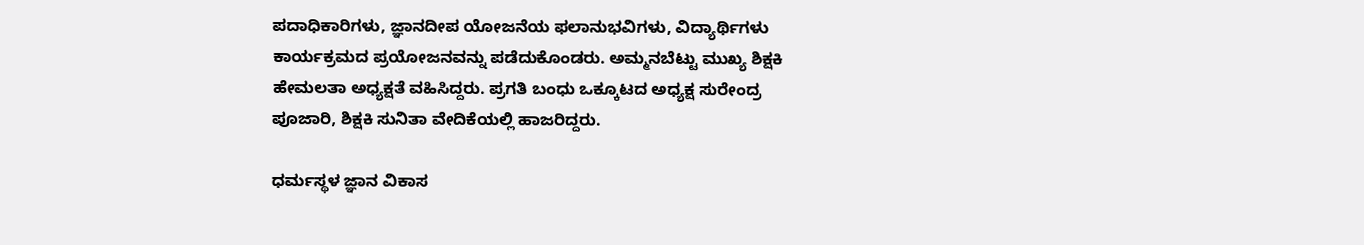ಪದಾಧಿಕಾರಿಗಳು, ಜ್ಞಾನದೀಪ ಯೋಜನೆಯ ಫಲಾನುಭವಿಗಳು, ವಿದ್ಯಾರ್ಥಿಗಳು ಕಾರ್ಯಕ್ರಮದ ಪ್ರಯೋಜನವನ್ನು ಪಡೆದುಕೊಂಡರು. ಅಮ್ಮನಬೆಟ್ಟು ಮುಖ್ಯ ಶಿಕ್ಷಕಿ ಹೇಮಲತಾ ಅಧ್ಯಕ್ಷತೆ ವಹಿಸಿದ್ದರು. ಪ್ರಗತಿ ಬಂಧು ಒಕ್ಕೂಟದ ಅಧ್ಯಕ್ಷ ಸುರೇಂದ್ರ ಪೂಜಾರಿ, ಶಿಕ್ಷಕಿ ಸುನಿತಾ ವೇದಿಕೆಯಲ್ಲಿ ಹಾಜರಿದ್ದರು.

ಧರ್ಮಸ್ಥಳ ಜ್ಞಾನ ವಿಕಾಸ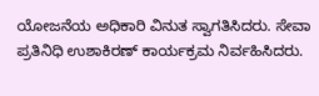ಯೋಜನೆಯ ಅಧಿಕಾರಿ ವಿನುತ ಸ್ವಾಗತಿಸಿದರು. ಸೇವಾ ಪ್ರತಿನಿಧಿ ಉಶಾಕಿರಣ್ ಕಾರ್ಯಕ್ರಮ ನಿರ್ವಹಿಸಿದರು.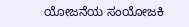ಯೋಜನೆಯ ಸಂಯೋಜಕಿ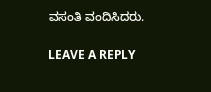ವಸಂತಿ ವಂದಿಸಿದರು.

LEAVE A REPLY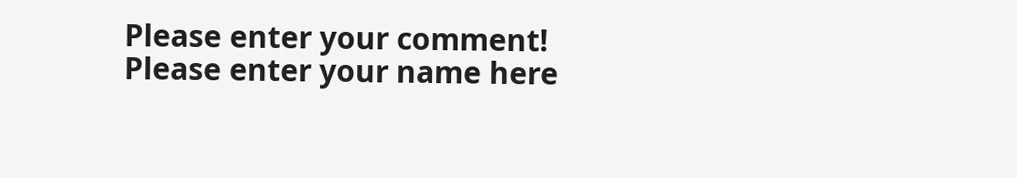Please enter your comment!
Please enter your name here